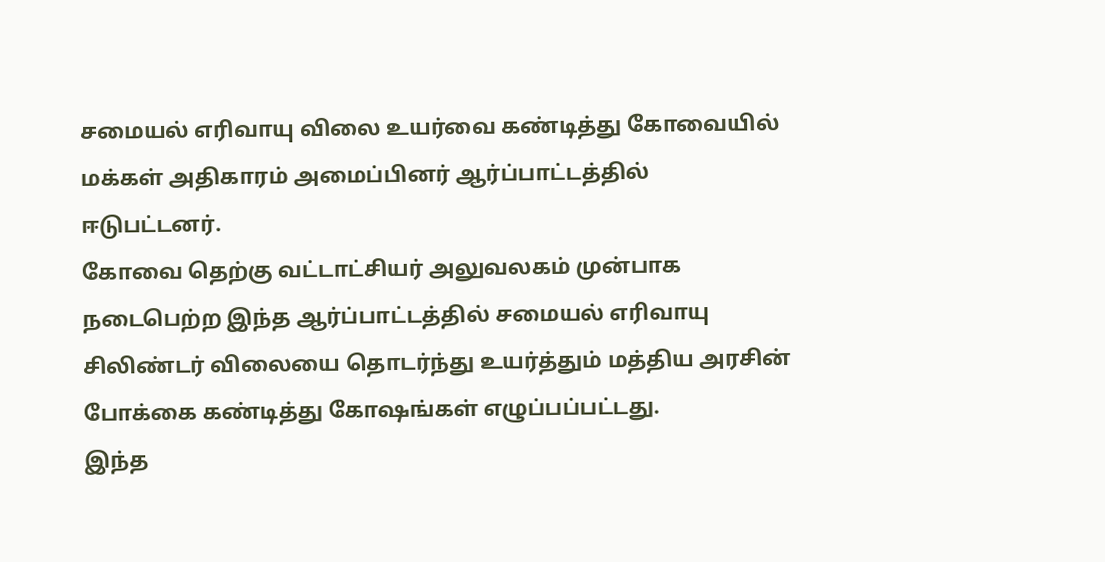சமையல் எரிவாயு விலை உயர்வை கண்டித்து கோவையில் மக்கள் அதிகாரம் அமைப்பினர் ஆர்ப்பாட்டத்தில் ஈடுபட்டனர்.
கோவை தெற்கு வட்டாட்சியர் அலுவலகம் முன்பாக நடைபெற்ற இந்த ஆர்ப்பாட்டத்தில் சமையல் எரிவாயு சிலிண்டர் விலையை தொடர்ந்து உயர்த்தும் மத்திய அரசின் போக்கை கண்டித்து கோஷங்கள் எழுப்பப்பட்டது.
இந்த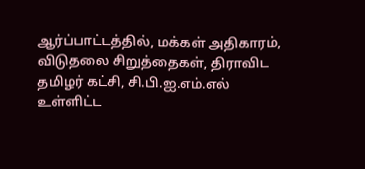ஆர்ப்பாட்டத்தில், மக்கள் அதிகாரம், விடுதலை சிறுத்தைகள், திராவிட தமிழர் கட்சி, சி.பி.ஐ.எம்.எல் உள்ளிட்ட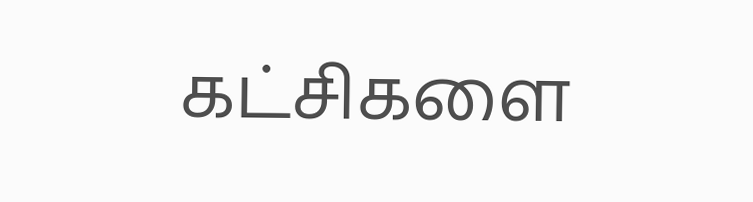கட்சிகளை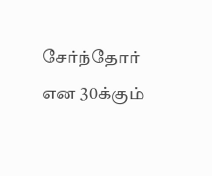சேர்ந்தோர் என 30க்கும்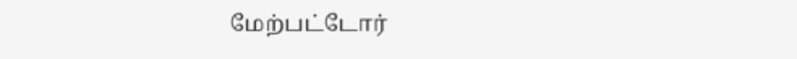மேற்பட்டோர்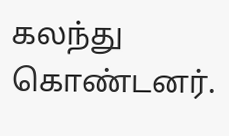கலந்து கொண்டனர்.